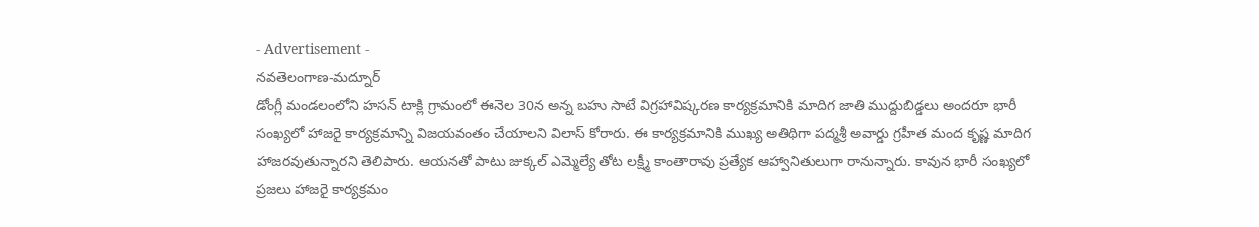- Advertisement -
నవతెలంగాణ-మద్నూర్
డోంగ్లీ మండలంలోని హసన్ టాక్లి గ్రామంలో ఈనెల 30న అన్న బహు సాటే విగ్రహావిష్కరణ కార్యక్రమానికి మాదిగ జాతి ముద్దుబిడ్డలు అందరూ భారీ సంఖ్యలో హాజరై కార్యక్రమాన్ని విజయవంతం చేయాలని విలాస్ కోరారు. ఈ కార్యక్రమానికి ముఖ్య అతిథిగా పద్మశ్రీ అవార్డు గ్రహీత మంద కృష్ణ మాదిగ హాజరవుతున్నారని తెలిపారు. ఆయనతో పాటు జుక్కల్ ఎమ్మెల్యే తోట లక్ష్మీ కాంతారావు ప్రత్యేక ఆహ్వానితులుగా రానున్నారు. కావున భారీ సంఖ్యలో ప్రజలు హాజరై కార్యక్రమం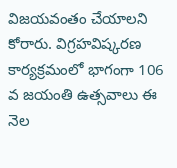విజయవంతం చేయాలని కోరారు. విగ్రహవిష్కరణ కార్యక్రమంలో భాగంగా 106 వ జయంతి ఉత్సవాలు ఈ నెల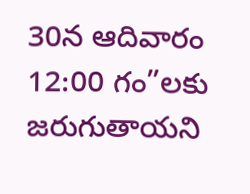30న ఆదివారం 12:00 గం”లకు జరుగుతాయని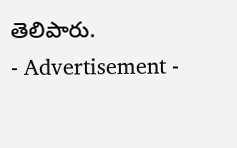తెలిపారు.
- Advertisement -